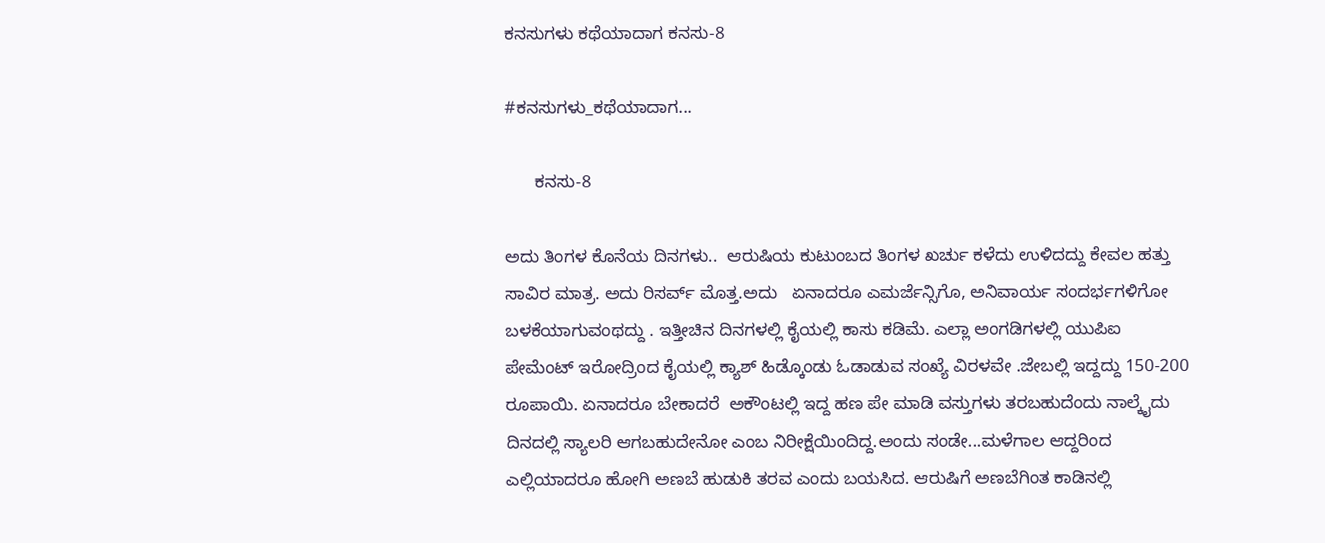ಕನಸುಗಳು ಕಥೆಯಾದಾಗ ಕನಸು-8

#ಕನಸುಗಳು_ಕಥೆಯಾದಾಗ...

      ಕನಸು-8

ಅದು ತಿಂಗಳ ಕೊನೆಯ ದಿನಗಳು..  ಆರುಷಿಯ ಕುಟುಂಬದ ತಿಂಗಳ ಖರ್ಚು ಕಳೆದು ಉಳಿದದ್ದು ಕೇವಲ ಹತ್ತು ಸಾವಿರ ಮಾತ್ರ. ಅದು ರಿಸರ್ವ್ ಮೊತ್ತ.ಅದು   ಏನಾದರೂ ಎಮರ್ಜೆನ್ಸಿಗೊ, ಅನಿವಾರ್ಯ ಸಂದರ್ಭಗಳಿಗೋ ಬಳಕೆಯಾಗುವಂಥದ್ದು . ಇತ್ತೀಚಿನ ದಿನಗಳಲ್ಲಿ ಕೈಯಲ್ಲಿ ಕಾಸು ಕಡಿಮೆ. ಎಲ್ಲಾ ಅಂಗಡಿಗಳಲ್ಲಿ ಯುಪಿಐ ಪೇಮೆಂಟ್ ಇರೋದ್ರಿಂದ ಕೈಯಲ್ಲಿ ಕ್ಯಾಶ್ ಹಿಡ್ಕೊಂಡು ಓಡಾಡುವ ಸಂಖ್ಯೆ ವಿರಳವೇ .ಜೇಬಲ್ಲಿ ಇದ್ದದ್ದು 150-200 ರೂಪಾಯಿ. ಏನಾದರೂ ಬೇಕಾದರೆ  ಅಕೌಂಟಲ್ಲಿ ಇದ್ದ ಹಣ ಪೇ ಮಾಡಿ ವಸ್ತುಗಳು ತರಬಹುದೆಂದು ನಾಲ್ಕೈದು ದಿನದಲ್ಲಿ ಸ್ಯಾಲರಿ ಆಗಬಹುದೇನೋ ಎಂಬ ನಿರೀಕ್ಷೆಯಿಂದಿದ್ದ.ಅಂದು ಸಂಡೇ...ಮಳೆಗಾಲ ಆದ್ದರಿಂದ ಎಲ್ಲಿಯಾದರೂ ಹೋಗಿ ಅಣಬೆ ಹುಡುಕಿ ತರವ ಎಂದು ಬಯಸಿದ. ಆರುಷಿಗೆ ಅಣಬೆಗಿಂತ ಕಾಡಿನಲ್ಲಿ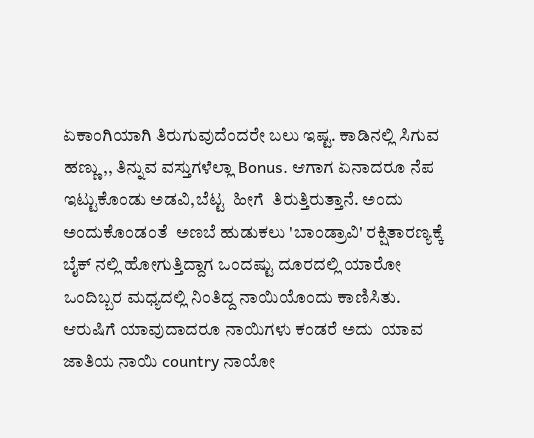ಏಕಾಂಗಿಯಾಗಿ ತಿರುಗುವುದೆಂದರೇ ಬಲು ಇಷ್ಟ. ಕಾಡಿನಲ್ಲಿ ಸಿಗುವ ಹಣ್ಣು,, ತಿನ್ನುವ ವಸ್ತುಗಳೆಲ್ಲಾ Bonus. ಆಗಾಗ ಏನಾದರೂ ನೆಪ ಇಟ್ಟುಕೊಂಡು ಅಡವಿ,ಬೆಟ್ಟ  ಹೀಗೆ  ತಿರುತ್ತಿರುತ್ತಾನೆ. ಅಂದು ಅಂದುಕೊಂಡಂತೆ  ಅಣಬೆ ಹುಡುಕಲು 'ಬಾಂಡ್ರಾವಿ' ರಕ್ಷಿತಾರಣ್ಯಕ್ಕೆ ಬೈಕ್ ನಲ್ಲಿ ಹೋಗುತ್ತಿದ್ದಾಗ ಒಂದಷ್ಟು ದೂರದಲ್ಲಿ ಯಾರೋ ಒಂದಿಬ್ಬರ ಮಧ್ಯದಲ್ಲಿ ನಿಂತಿದ್ದ ನಾಯಿಯೊಂದು ಕಾಣಿಸಿತು.  ಆರುಷಿಗೆ ಯಾವುದಾದರೂ ನಾಯಿಗಳು ಕಂಡರೆ ಅದು  ಯಾವ ಜಾತಿಯ ನಾಯಿ country ನಾಯೋ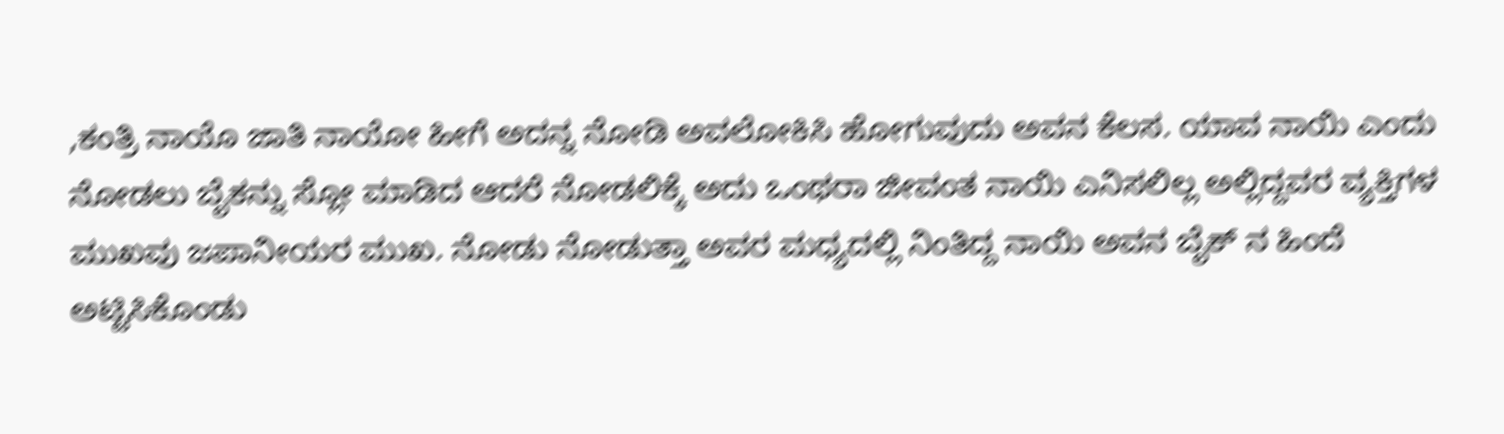,ಕಂತ್ರಿ ನಾಯೊ ಜಾತಿ ನಾಯೋ ಹೀಗೆ ಅದನ್ನ ನೋಡಿ ಅವಲೋಕಿಸಿ ಹೋಗುವುದು ಅವನ ಕೆಲಸ. ಯಾವ ನಾಯಿ ಎಂದು ನೋಡಲು ಬೈಕನ್ನು ಸ್ಲೋ ಮಾಡಿದ ಆದರೆ ನೋಡಲಿಕ್ಕೆ ಅದು ಒಂಥರಾ ಜೀವಂತ ನಾಯಿ ಎನಿಸಲಿಲ್ಲ ಅಲ್ಲಿದ್ದವರ ವ್ಯಕ್ತಿಗಳ ಮುಖವು ಜಪಾನೀಯರ ಮುಖ. ನೋಡು ನೋಡುತ್ತಾ ಅವರ ಮಧ್ಯದಲ್ಲಿ ನಿಂತಿದ್ದ ನಾಯಿ ಅವನ ಬೈಕ್ ನ ಹಿಂದೆ ಅಟ್ಟಿಸಿಕೊಂಡು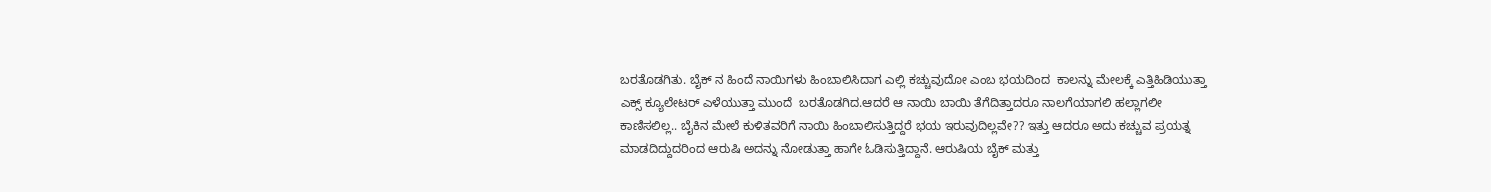ಬರತೊಡಗಿತು. ಬೈಕ್ ನ ಹಿಂದೆ ನಾಯಿಗಳು ಹಿಂಬಾಲಿಸಿದಾಗ ಎಲ್ಲಿ ಕಚ್ಚುವುದೋ ಎಂಬ ಭಯದಿಂದ  ಕಾಲನ್ನು ಮೇಲಕ್ಕೆ ಎತ್ತಿ‌ಹಿಡಿಯುತ್ತಾ   ಎಕ್ಸ್ ಕ್ಯೂಲೇಟರ್ ಎಳೆಯುತ್ತಾ ಮುಂದೆ  ಬರತೊಡಗಿದ.ಆದರೆ ಆ ನಾಯಿ ಬಾಯಿ ತೆಗೆದಿತ್ತಾದರೂ ನಾಲಗೆಯಾಗಲಿ ಹಲ್ಲಾಗಲೀ ಕಾಣಿಸಲಿಲ್ಲ.. ಬೈಕಿನ ಮೇಲೆ ಕುಳಿತವರಿಗೆ ನಾಯಿ ಹಿಂಬಾಲಿಸುತ್ತಿದ್ದರೆ ಭಯ ಇರುವುದಿಲ್ಲವೇ?? ಇತ್ತು ಆದರೂ ಅದು ಕಚ್ಚುವ ಪ್ರಯತ್ನ ಮಾಡದಿದ್ದುದರಿಂದ ಆರುಷಿ ಅದನ್ನು ನೋಡುತ್ತಾ ಹಾಗೇ ಓಡಿಸುತ್ತಿದ್ದಾನೆ. ಆರುಷಿಯ ಬೈಕ್ ಮತ್ತು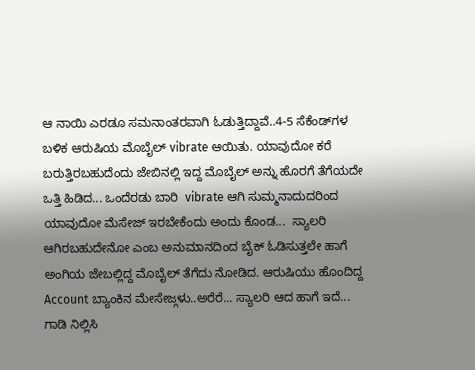ಆ ನಾಯಿ ಎರಡೂ ಸಮನಾಂತರವಾಗಿ ಓಡುತ್ತಿದ್ದಾವೆ..4-5 ಸೆಕೆಂಡ್‌ಗಳ ಬಳಿಕ ಆರುಷಿಯ ಮೊಬೈಲ್ vibrate ಆಯಿತು. ಯಾವುದೋ ಕರೆ ಬರುತ್ತಿರಬಹುದೆಂದು ಜೇಬಿನಲ್ಲಿ ಇದ್ದ ಮೊಬೈಲ್ ಅನ್ನು ಹೊರಗೆ ತೆಗೆಯದೇ ಒತ್ತಿ ಹಿಡಿದ... ಒಂದೆರಡು ಬಾರಿ  vibrate ಆಗಿ ಸುಮ್ಮನಾದುದರಿ‍ಂದ ಯಾವುದೋ ಮೆಸೇಜ್ ಇರಬೇಕೆಂದು ಅಂದು ಕೊಂಡ...  ಸ್ಯಾಲರಿ ಆಗಿರಬಹುದೇನೋ ಎಂಬ ಅನುಮಾನದಿಂದ ಬೈಕ್ ಓಡಿಸುತ್ತಲೇ ಹಾಗೆ ಅಂಗಿಯ ಜೇಬಲ್ಲಿದ್ದ ಮೊಬೈಲ್ ತೆಗೆದು ನೋಡಿದ. ಆರುಷಿಯು ಹೊಂದಿದ್ದ Account ಬ್ಯಾಂಕಿನ ಮೇಸೇಜ್ಗಳು..ಅರೆರೆ... ಸ್ಯಾಲರಿ ಆದ ಹಾಗೆ ಇದೆ...  ಗಾಡಿ ನಿಲ್ಲಿಸಿ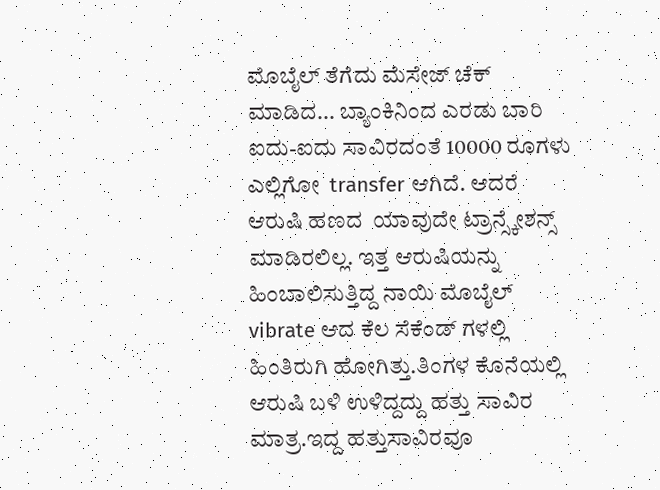ಮೊಬೈಲ್ ತೆಗೆದು ಮೆಸೇಜ್ ಚೆಕ್ ಮಾಡಿದ... ಬ್ಯಾಂಕಿನಿಂದ ಎರಡು ಬಾರಿ ಐದು-ಐದು ಸಾವಿರದಂತೆ 10000 ರೂಗಳು ಎಲ್ಲಿಗೋ  transfer ಆಗಿದೆ. ಆದರೆ ಆರುಷಿ ಹಣದ  ಯಾವುದೇ ಟ್ರಾನ್ಸ್ಕೇಶನ್ಸ್  ಮಾಡಿರಲಿಲ್ಲ. ಇತ್ತ ಆರುಷಿಯನ್ನು ಹಿಂಬಾಲಿಸುತ್ತಿದ್ದ ನಾಯಿ ಮೊಬೈಲ್ vibrate ಆದ ಕೆಲ ಸೆಕೆಂಡ್ ಗಳಲ್ಲಿ  ಹಿಂತಿರುಗಿ ಹೋಗಿತ್ತು.ತಿಂಗಳ ಕೊನೆಯಲ್ಲಿ ಆರುಷಿ ಬಳಿ ಉಳಿದ್ದದ್ದು ಹತ್ತು ಸಾವಿರ ಮಾತ್ರ.ಇದ್ದ ಹತ್ತುಸಾವಿರವೂ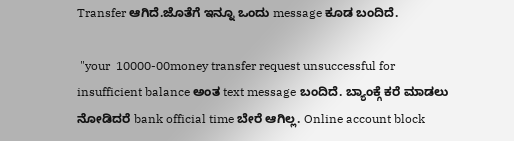Transfer ಆಗಿದೆ.ಜೊತೆಗೆ ಇನ್ನೂ ಒಂದು message ಕೂಡ ಬಂದಿದೆ.

 "your  10000-00money transfer request unsuccessful for insufficient balance ಅಂತ text message ಬಂದಿದೆ. ಬ್ಯಾಂಕ್ಗೆ ಕರೆ ಮಾಡಲು ನೋಡಿದರೆ bank official time ಬೇರೆ ಆಗಿಲ್ಲ. Online account block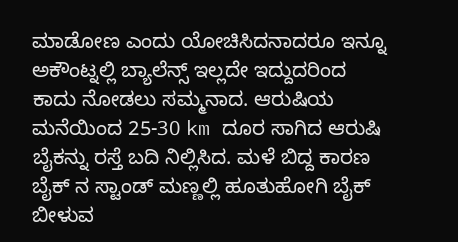ಮಾಡೋಣ ಎಂದು ಯೋಚಿಸಿದನಾದರೂ ಇನ್ನೂ ಅಕೌಂಟ್ನಲ್ಲಿ ಬ್ಯಾಲೆನ್ಸ್ ಇಲ್ಲದೇ ಇದ್ದುದರಿಂದ ಕಾದು ನೋಡಲು ಸಮ್ಮನಾದ. ಆರುಷಿಯ ಮನೆಯಿಂದ 25-30 km ದೂರ ಸಾಗಿದ ಆರುಷಿ ಬೈಕನ್ನು ರಸ್ತೆ ಬದಿ ನಿಲ್ಲಿಸಿದ. ಮಳೆ ಬಿದ್ದ ಕಾರಣ ಬೈಕ್ ನ ಸ್ಟಾಂಡ್ ಮಣ್ಣಲ್ಲಿ ಹೂತುಹೋಗಿ ಬೈಕ್ ಬೀಳುವ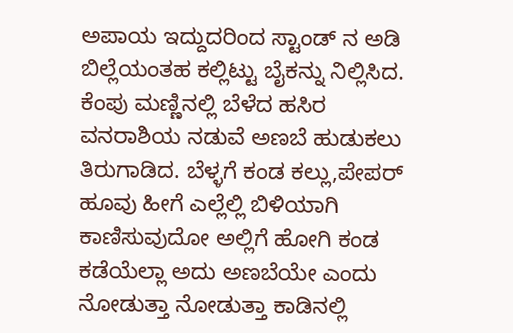ಅಪಾಯ ಇದ್ದುದರಿಂದ ಸ್ಟಾಂಡ್ ನ ಅಡಿ  ಬಿಲ್ಲೆಯಂತಹ ಕಲ್ಲಿಟ್ಟು ಬೈಕನ್ನು ನಿಲ್ಲಿಸಿದ.
ಕೆಂಪು ಮಣ್ಣಿನಲ್ಲಿ ಬೆಳೆದ ಹಸಿರ ವನರಾಶಿಯ ನಡುವೆ ಅಣಬೆ ಹುಡುಕಲು ತಿರುಗಾಡಿದ. ಬೆಳ್ಳಗೆ ಕಂಡ ಕಲ್ಲು,ಪೇಪರ್  ಹೂವು ಹೀಗೆ ಎಲ್ಲೆಲ್ಲಿ ಬಿಳಿಯಾಗಿ ಕಾಣಿಸುವುದೋ ಅಲ್ಲಿಗೆ ಹೋಗಿ ಕಂಡ ಕಡೆಯೆಲ್ಲಾ ಅದು ಅಣಬೆಯೇ ಎಂದು ನೋಡುತ್ತಾ ನೋಡುತ್ತಾ ಕಾಡಿನಲ್ಲಿ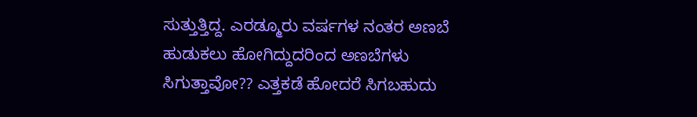ಸುತ್ತುತ್ತಿದ್ದ. ಎರಡ್ಮೂರು ವರ್ಷಗಳ ನಂತರ ಅಣಬೆ ಹುಡುಕಲು ಹೋಗಿದ್ದುದರಿಂದ ಅಣಬೆಗಳು ಸಿಗುತ್ತಾವೋ?? ಎತ್ತಕಡೆ ಹೋದರೆ ಸಿಗಬಹುದು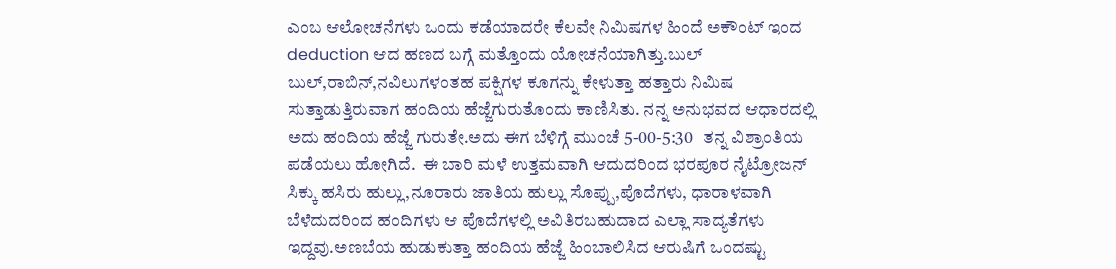ಎಂಬ ಆಲೋಚನೆಗಳು ಒಂದು ಕಡೆಯಾದರೇ ಕೆಲವೇ ನಿಮಿಷಗಳ ಹಿಂದೆ ಅಕೌಂಟ್ ಇಂದ deduction ಆದ ಹಣದ ಬಗ್ಗೆ ಮತ್ತೊಂದು ಯೋಚನೆಯಾಗಿತ್ತು.ಬುಲ್ ಬುಲ್,ರಾಬಿನ್,ನವಿಲುಗಳಂತಹ ಪಕ್ಷಿಗಳ ಕೂಗನ್ನು ಕೇಳುತ್ತಾ ಹತ್ತಾರು ನಿಮಿಷ ಸುತ್ತಾಡುತ್ತಿರುವಾಗ ಹಂದಿಯ ಹೆಜ್ಜೆಗುರುತೊಂದು ಕಾಣಿಸಿತು. ನನ್ನ ಅನುಭವದ ಆಧಾರದಲ್ಲಿ ಅದು ಹಂದಿಯ ಹೆಜ್ಜೆ ಗುರುತೇ.ಅದು ಈಗ ಬೆಳಿಗ್ಗೆ ಮುಂಚೆ 5-00-5:30   ತನ್ನ ವಿಶ್ರಾಂತಿಯ ಪಡೆಯಲು ಹೋಗಿದೆ.  ಈ ಬಾರಿ ಮಳೆ ಉತ್ತಮವಾಗಿ ಆದುದರಿಂದ ಭರಪೂರ ನೈಟ್ರೋಜನ್ ಸಿಕ್ಕು ಹಸಿರು ಹುಲ್ಲು,ನೂರಾರು ಜಾತಿಯ ಹುಲ್ಲು ಸೊಪ್ಪು,ಪೊದೆಗಳು, ಧಾರಾಳವಾಗಿ ಬೆಳೆದುದರಿಂದ ಹಂದಿಗಳು ಆ ಪೊದೆಗಳಲ್ಲಿ ಅವಿತಿರಬಹುದಾದ ಎಲ್ಲಾ ಸಾದ್ಯತೆಗಳು ಇದ್ದವು.ಅಣಬೆಯ ಹುಡುಕುತ್ತಾ ಹಂದಿಯ ಹೆಜ್ಜೆ ಹಿಂಬಾಲಿಸಿದ ಆರುಷಿಗೆ ಒಂದಷ್ಟು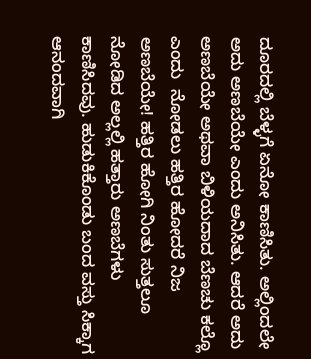ದೂರದಲ್ಲಿ ಬೆಳ್ಳಗೆ ಏನೋ ಕಾಣಿಸಿತು. ಅಲ್ಲಿಂದಲೇ ಅದು ಅಣಬೆಯೇ ಎಂದು ಅನಿಸಿತು. ಆದರೆ ಅದು ಅಣಬೆಯೇ ಅಥವಾ ಬಿಳಿಯದಾದ ಬೆಣಚು ಕಲ್ಲೊ ಎಂದು  ನೋಡಲು ಹತ್ತಿರ ಹೋದರೆ ನಿಜ ಅಣಬೆಯೇ! ಹತ್ತಿರ ಹೋಗಿ ನಿಂತು ಸುತ್ತಲೂ ನೋಡಿದ ಅಲ್ಲಲ್ಲಿ ಹತ್ತಾರು ಅಣಬೆಗಳು ಕಾಣಿಸಿದವು. ಹುಡುಕಿಕೊಂಡು ಬಂದ ವಸ್ತು ಸಿಕ್ಕಾಗ ಆನಂದವಾಗಿ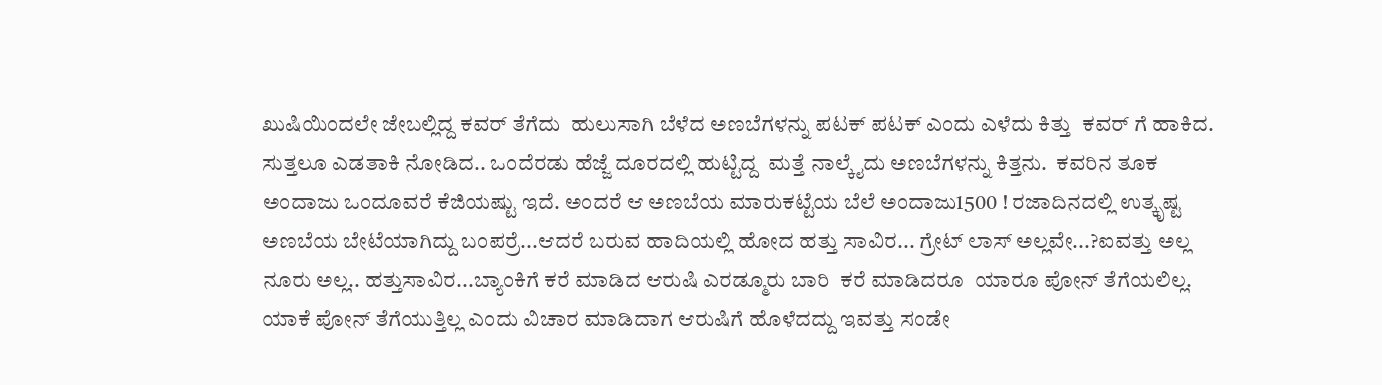ಖುಷಿಯಿಂದಲೇ ಜೇಬಲ್ಲಿದ್ದ ಕವರ್ ತೆಗೆದು  ಹುಲುಸಾಗಿ ಬೆಳೆದ ಅಣಬೆಗಳನ್ನು ಪಟಕ್ ಪಟಕ್ ಎಂದು ಎಳೆದು ಕಿತ್ತು  ಕವರ್ ಗೆ ಹಾಕಿದ. ಸುತ್ತಲೂ ಎಡತಾಕಿ ನೋಡಿದ.. ಒಂದೆರಡು ಹೆಜ್ಜೆ ದೂರದಲ್ಲಿ ಹುಟ್ಟಿದ್ದ  ಮತ್ತೆ ನಾಲ್ಕೈದು ಅಣಬೆಗಳನ್ನು ಕಿತ್ತನು.  ಕವರಿನ ತೂಕ ಅಂದಾಜು ಒಂದೂವರೆ ಕೆಜಿಯಷ್ಟು ಇದೆ. ಅಂದರೆ ಆ ಅಣಬೆಯ ಮಾರುಕಟ್ಟೆಯ ಬೆಲೆ ಅಂದಾಜು1500 ! ರಜಾದಿನದಲ್ಲಿ ಉತ್ಕೃಷ್ಟ ಅಣಬೆಯ ಬೇಟೆಯಾಗಿದ್ದು ಬಂಪರ್ರೆ...ಆದರೆ ಬರುವ ಹಾದಿಯಲ್ಲಿ ಹೋದ ಹತ್ತು ಸಾವಿರ... ಗ್ರೇಟ್ ಲಾಸ್ ಅಲ್ಲವೇ...?ಐವತ್ತು ಅಲ್ಲ ನೂರು ಅಲ್ಲ.. ಹತ್ತುಸಾವಿರ...ಬ್ಯಾಂಕಿಗೆ ಕರೆ ಮಾಡಿದ ಆರುಷಿ ಎರಡ್ಮೂರು ಬಾರಿ  ಕರೆ ಮಾಡಿದರೂ  ಯಾರೂ ಪೋನ್ ತೆಗೆಯಲಿಲ್ಲ. ಯಾಕೆ ಪೋನ್ ತೆಗೆಯುತ್ತಿಲ್ಲ ಎಂದು ವಿಚಾರ ಮಾಡಿದಾಗ ಆರುಷಿಗೆ ಹೊಳೆದದ್ದು ಇವತ್ತು ಸಂಡೇ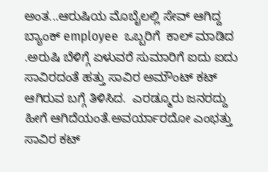ಅಂತ...ಆರುಷಿಯ ಮೊಬೈಲಲ್ಲಿ ಸೇವ್ ಆಗಿದ್ದ ಬ್ಯಾಂಕ್ employee  ಒಬ್ಬರಿಗೆ  ಕಾಲ್ ಮಾಡಿದ .ಅರುಷಿ ಬೆಳಿಗ್ಗೆ ಏಳುವರೆ ಸುಮಾರಿಗೆ ಐದು ಐದು ಸಾವಿರದಂತೆ ಹತ್ತು ಸಾವಿರ ಅಮೌಂಟ್ ಕಟ್ ಆಗಿರುವ ಬಗ್ಗೆ ತಿಳಿಸಿದ.  ಎರಡ್ಮೂರು ಜನರದ್ದು ಹೀಗೆ ಆಗಿದೆಯಂತೆ.ಅವರ್ಯಾರದೋ ಎಂಭತ್ತು ಸಾವಿರ ಕಟ್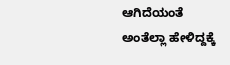ಆಗಿದೆಯಂತೆ ಅಂತೆಲ್ಲಾ ಹೇಳಿದ್ದಕ್ಕೆ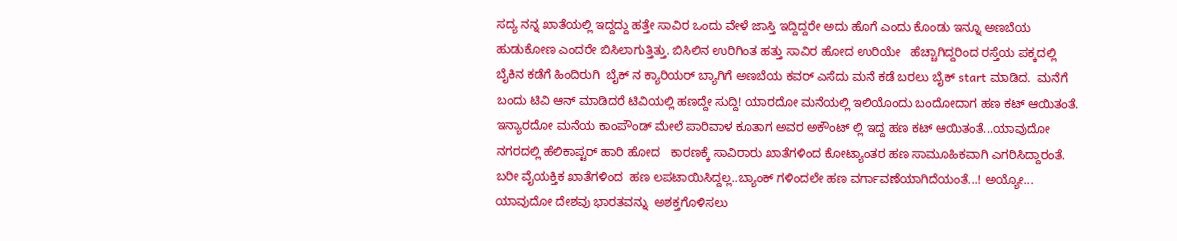ಸದ್ಯ ನನ್ನ ಖಾತೆಯಲ್ಲಿ ಇದ್ದದ್ದು ಹತ್ತೇ ಸಾವಿರ ಒಂದು ವೇಳೆ ಜಾಸ್ತಿ ಇದ್ದಿದ್ದರೇ ಅದು ಹೊಗೆ ಎಂದು ಕೊಂಡು ಇನ್ನೂ ಅಣಬೆಯ ಹುಡುಕೋಣ ಎಂದರೇ ಬಿಸಿಲಾಗುತ್ತಿತ್ತು. ಬಿಸಿಲಿನ ಉರಿಗಿಂತ ಹತ್ತು ಸಾವಿರ ಹೋದ ಉರಿಯೇ   ಹೆಚ್ಚಾಗಿದ್ದರಿಂದ ರಸ್ತೆಯ ಪಕ್ಕದಲ್ಲಿ ಬೈಕಿನ ಕಡೆಗೆ ಹಿಂದಿರುಗಿ  ಬೈಕ್ ನ ಕ್ಯಾರಿಯರ್ ಬ್ಯಾಗಿಗೆ ಅಣಬೆಯ ಕವರ್ ಎಸೆದು ಮನೆ ಕಡೆ ಬರಲು ಬೈಕ್ start ಮಾಡಿದ.  ಮನೆಗೆ ಬಂದು ಟಿವಿ ಆನ್ ಮಾಡಿದರೆ ಟಿವಿಯಲ್ಲಿ ಹಣದ್ದೇ ಸುದ್ದಿ! ಯಾರದೋ ಮನೆಯಲ್ಲಿ ಇಲಿಯೊಂದು ಬಂದೋದಾಗ ಹಣ ಕಟ್ ಆಯಿತಂತೆ. ಇನ್ಯಾರದೋ ಮನೆಯ ಕಾಂಪೌಂಡ್ ಮೇಲೆ ಪಾರಿವಾಳ ಕೂತಾಗ ಅವರ ಅಕೌಂಟ್ ಲ್ಲಿ ಇದ್ದ ಹಣ ಕಟ್ ಆಯಿತಂತೆ...ಯಾವುದೋ ನಗರದಲ್ಲಿ ಹೆಲಿಕಾಪ್ಟರ್ ಹಾರಿ ಹೋದ   ಕಾರಣಕ್ಕೆ ಸಾವಿರಾರು ಖಾತೆಗಳಿಂದ ಕೋಟ್ಯಾಂತರ ಹಣ ಸಾಮೂಹಿಕವಾಗಿ ಎಗರಿಸಿದ್ದಾರಂತೆ.  ಬರೀ ವೈಯಕ್ತಿಕ ಖಾತೆಗಳಿಂದ  ಹಣ ಲಪಟಾಯಿಸಿದ್ದಲ್ಲ..ಬ್ಯಾಂಕ್ ಗಳಿಂದಲೇ ಹಣ ವರ್ಗಾವಣೆಯಾಗಿದೆಯಂತೆ...! ಅಯ್ಯೋ... ಯಾವುದೋ ದೇಶವು ಭಾರತವನ್ನು  ಅಶಕ್ತಗೊಳಿಸಲು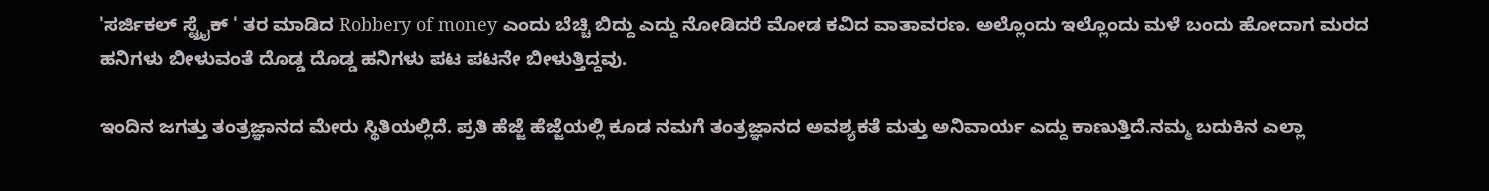'ಸರ್ಜಿಕಲ್ ಸ್ಟ್ರೈಕ್ ' ತರ ಮಾಡಿದ Robbery of money ಎಂದು ಬೆಚ್ಚಿ ಬಿದ್ದು ಎದ್ದು ನೋಡಿದರೆ ಮೋಡ ಕವಿದ ವಾತಾವರಣ. ಅಲ್ಲೊಂದು ಇಲ್ಲೊಂದು ಮಳೆ ಬಂದು ಹೋದಾಗ ಮರದ ಹನಿಗಳು ಬೀಳುವಂತೆ ದೊಡ್ಡ ದೊಡ್ಡ ಹನಿಗಳು ಪಟ ಪಟನೇ ಬೀಳುತ್ತಿದ್ದವು.

ಇಂದಿನ ಜಗತ್ತು ತಂತ್ರಜ್ಞಾನದ ಮೇರು ಸ್ಥಿತಿಯಲ್ಲಿದೆ. ಪ್ರತಿ ಹೆಜ್ಜೆ ಹೆಜ್ಜೆಯಲ್ಲಿ ಕೂಡ ನಮಗೆ ತಂತ್ರಜ್ಞಾನದ ಅವಶ್ಯಕತೆ ಮತ್ತು ಅನಿವಾರ್ಯ ಎದ್ದು ಕಾಣುತ್ತಿದೆ.ನಮ್ಮ ಬದುಕಿನ ಎಲ್ಲಾ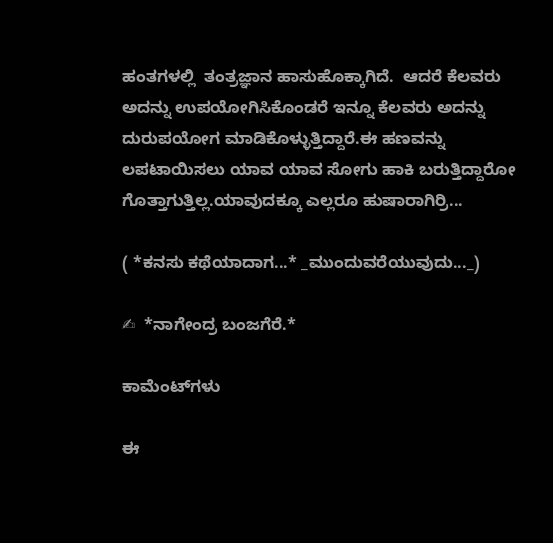ಹಂತಗಳಲ್ಲಿ  ತಂತ್ರಜ್ಞಾನ ಹಾಸುಹೊಕ್ಕಾಗಿದೆ.  ಆದರೆ ಕೆಲವರು ಅದನ್ನು ಉಪಯೋಗಿಸಿಕೊಂಡರೆ ಇನ್ನೂ ಕೆಲವರು ಅದನ್ನು ದುರುಪಯೋಗ ಮಾಡಿಕೊಳ್ಳುತ್ತಿದ್ದಾರೆ.ಈ ಹಣವನ್ನು ಲಪಟಾಯಿಸಲು ಯಾವ ಯಾವ ಸೋಗು ಹಾಕಿ ಬರುತ್ತಿದ್ದಾರೋ ಗೊತ್ತಾಗುತ್ತಿಲ್ಲ.ಯಾವುದಕ್ಕೂ ಎಲ್ಲರೂ ಹುಷಾರಾಗಿರ್ರಿ...

( *ಕನಸು ಕಥೆಯಾದಾಗ...* _ಮುಂದುವರೆಯುವುದು..._)

✍  *ನಾಗೇಂದ್ರ ಬಂಜಗೆರೆ.*

ಕಾಮೆಂಟ್‌ಗಳು

ಈ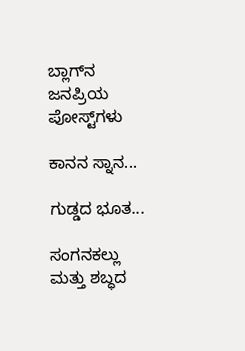ಬ್ಲಾಗ್‌ನ ಜನಪ್ರಿಯ ಪೋಸ್ಟ್‌ಗಳು

ಕಾನನ ಸ್ನಾನ...

ಗುಡ್ಡದ ಭೂತ...

ಸಂಗನಕಲ್ಲು ಮತ್ತು ಶಬ್ಧದ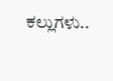ಕಲ್ಲುಗಳು..